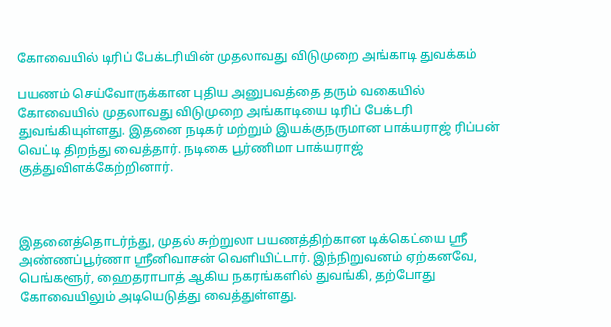கோவையில் டிரிப் பேக்டரியின் முதலாவது விடுமுறை அங்காடி துவக்கம்

பயணம் செய்வோருக்கான புதிய அனுபவத்தை தரும் வகையில் கோவையில் முதலாவது விடுமுறை அங்காடியை டிரிப் பேக்டரி துவங்கியுள்ளது. இதனை நடிகர் மற்றும் இயக்குநருமான பாக்யராஜ் ரிப்பன் வெட்டி திறந்து வைத்தார். நடிகை பூர்ணிமா பாக்யராஜ் குத்துவிளக்கேற்றினார்.



இதனைத்தொடர்ந்து, முதல் சுற்றுலா பயணத்திற்கான டிக்கெட்யை ஸ்ரீ அண்ணப்பூர்ணா ஸ்ரீனிவாசன் வெளியிட்டார். இந்நிறுவனம் ஏற்கனவே, பெங்களூர், ஹைதராபாத் ஆகிய நகரங்களில் துவங்கி, தற்போது கோவையிலும் அடியெடுத்து வைத்துள்ளது.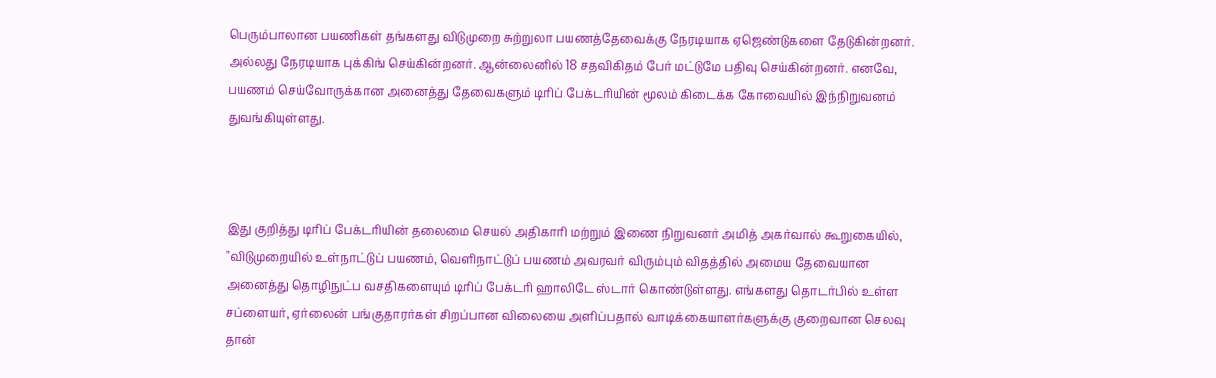பெரும்பாலான பயணிகள் தங்களது விடுமுறை சுற்றுலா பயணத்தேவைக்கு நேரடியாக ஏஜெண்டுகளை தேடுகின்றனர். அல்லது நேரடியாக புக்கிங் செய்கின்றனர். ஆன்லைனில் 18 சதவிகிதம் பேர் மட்டுமே பதிவு செய்கின்றனர். எனவே, பயணம் செய்வோருக்கான அனைத்து தேவைகளும் டிரிப் பேக்டரியின் மூலம் கிடைக்க கோவையில் இந்நிறுவனம் துவங்கியுள்ளது.



இது குறித்து டிரிப் பேக்டரியின் தலைமை செயல் அதிகாரி மற்றும் இணை நிறுவனர் அமித் அகர்வால் கூறுகையில், "விடுமுறையில் உள்நாட்டுப் பயணம், வெளிநாட்டுப் பயணம் அவரவர் விரும்பும் விதத்தில் அமைய தேவையான அனைத்து தொழிநுட்ப வசதிகளையும் டிரிப் பேக்டரி ஹாலிடே ஸ்டார் கொண்டுள்ளது. எங்களது தொடர்பில் உள்ள சப்ளையர், ஏர்லைன் பங்குதாரர்கள் சிறப்பான விலையை அளிப்பதால் வாடிக்கையாளர்களுக்கு குறைவான செலவு தான்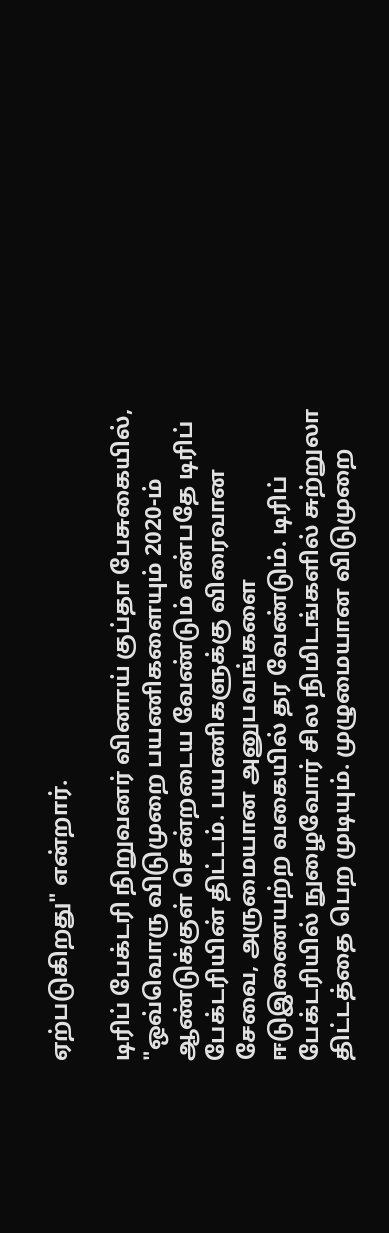ஏற்படுகிறது" என்றார்.

டிரிப் பேக்டரி நிறுவனர் வினாய் குப்தா பேசுகையில், "ஒவ்வொரு விடுமுறை பயணிகளையும் 2020-ம் ஆண்டுக்குள் சென்றடைய வேண்டும் என்பதே டிரிப் பேக்டரியின் திட்டம். பயணிகளுக்கு விரைவான சேவை, அருமையான அனுபவங்களை ஈடுஇணையற்ற வகையில் தர வேண்டும். டிரிப் பேக்டரியில் நுழைவோர் சில நிமிடங்களில் சுற்றுலா திட்டத்தை பெற முடியும். முழுமையான விடுமுறை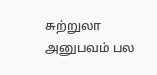சுற்றுலா அனுபவம் பல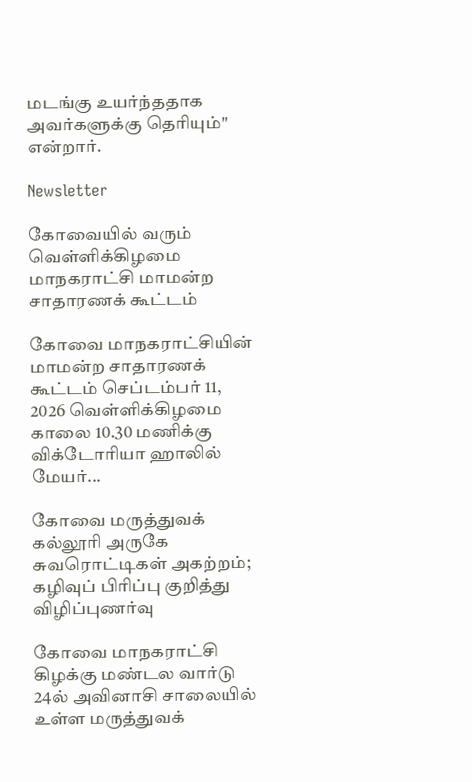மடங்கு உயர்ந்ததாக அவர்களுக்கு தெரியும்" என்றார்.

Newsletter

கோவையில் வரும் வெள்ளிக்கிழமை மாநகராட்சி மாமன்ற சாதாரணக் கூட்டம்

கோவை மாநகராட்சியின் மாமன்ற சாதாரணக் கூட்டம் செப்டம்பர் 11, 2026 வெள்ளிக்கிழமை காலை 10.30 மணிக்கு விக்டோரியா ஹாலில் மேயர்...

கோவை மருத்துவக் கல்லூரி அருகே சுவரொட்டிகள் அகற்றம்; கழிவுப் பிரிப்பு குறித்து விழிப்புணர்வு

கோவை மாநகராட்சி கிழக்கு மண்டல வார்டு 24ல் அவினாசி சாலையில் உள்ள மருத்துவக்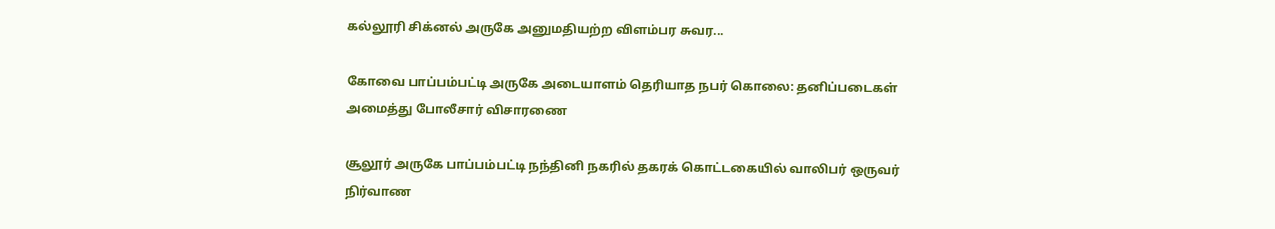கல்லூரி சிக்னல் அருகே அனுமதியற்ற விளம்பர சுவர...

கோவை பாப்பம்பட்டி அருகே அடையாளம் தெரியாத நபர் கொலை: தனிப்படைகள் அமைத்து போலீசார் விசாரணை

சூலூர் அருகே பாப்பம்பட்டி நந்தினி நகரில் தகரக் கொட்டகையில் வாலிபர் ஒருவர் நிர்வாண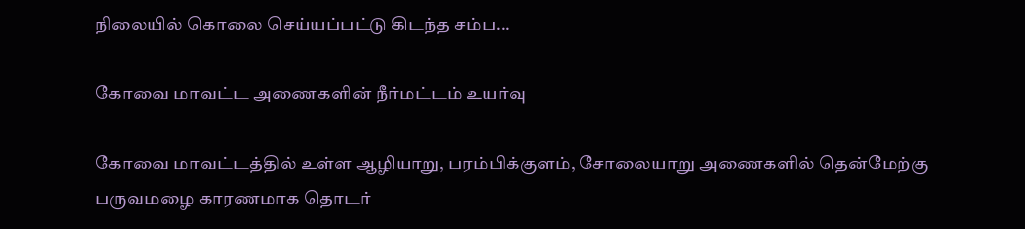நிலையில் கொலை செய்யப்பட்டு கிடந்த சம்ப...

கோவை மாவட்ட அணைகளின் நீர்மட்டம் உயர்வு

கோவை மாவட்டத்தில் உள்ள ஆழியாறு, பரம்பிக்குளம், சோலையாறு அணைகளில் தென்மேற்கு பருவமழை காரணமாக தொடர்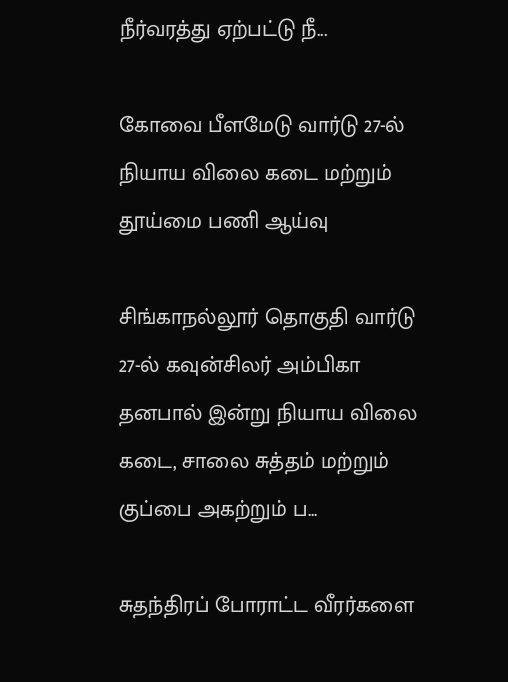நீர்வரத்து ஏற்பட்டு நீ...

கோவை பீளமேடு வார்டு 27-ல் நியாய விலை கடை மற்றும் தூய்மை பணி ஆய்வு

சிங்காநல்லூர் தொகுதி வார்டு 27-ல் கவுன்சிலர் அம்பிகா தனபால் இன்று நியாய விலை கடை, சாலை சுத்தம் மற்றும் குப்பை அகற்றும் ப...

சுதந்திரப் போராட்ட வீரர்களை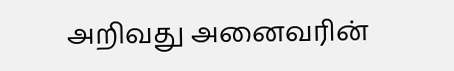அறிவது அனைவரின்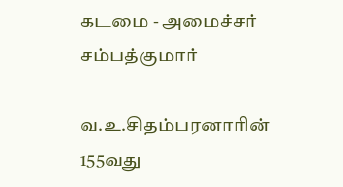கடமை - அமைச்சர் சம்பத்குமார்

வ.உ.சிதம்பரனாரின் 155வது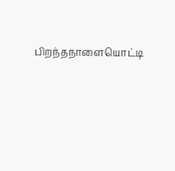பிறந்தநாளையொட்டி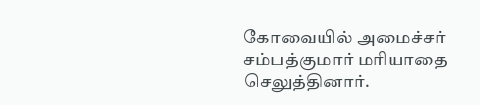கோவையில் அமைச்சர் சம்பத்குமார் மரியாதை செலுத்தினார்.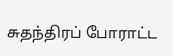சுதந்திரப் போராட்ட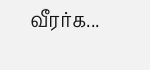வீரர்க...